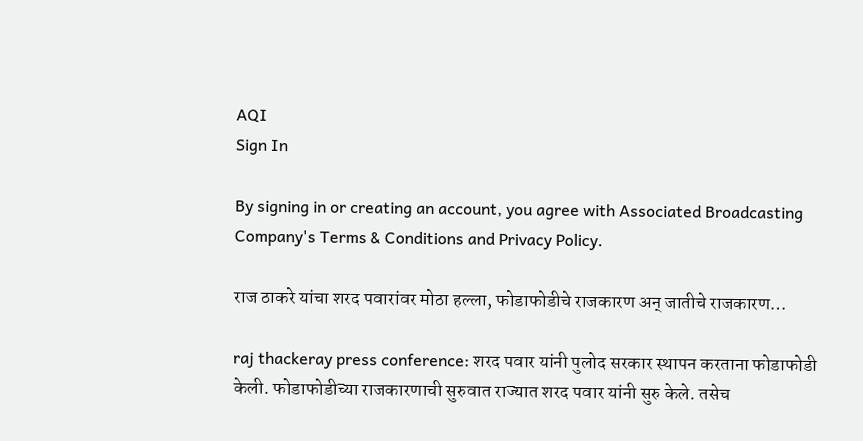AQI
Sign In

By signing in or creating an account, you agree with Associated Broadcasting Company's Terms & Conditions and Privacy Policy.

राज ठाकरे यांचा शरद पवारांवर मोठा हल्ला, फोडाफोडीचे राजकारण अन् जातीचे राजकारण…

raj thackeray press conference: शरद पवार यांनी पुलोद सरकार स्थापन करताना फोडाफोडी केली. फोडाफोडीच्या राजकारणाची सुरुवात राज्यात शरद पवार यांनी सुरु केले. तसेच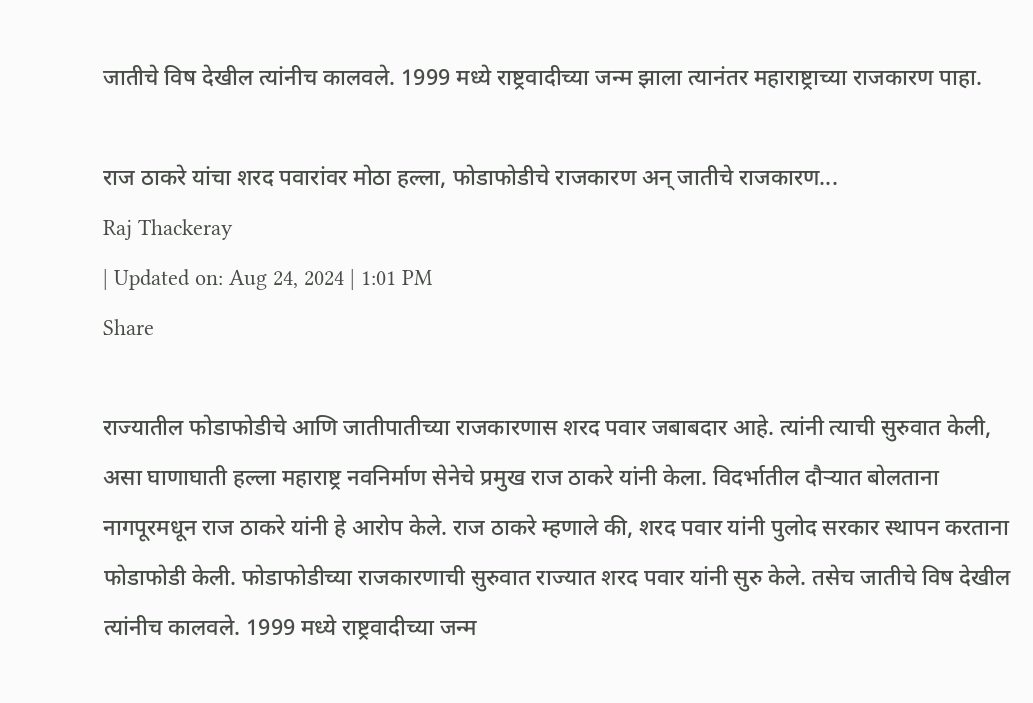जातीचे विष देखील त्यांनीच कालवले. 1999 मध्ये राष्ट्रवादीच्या जन्म झाला त्यानंतर महाराष्ट्राच्या राजकारण पाहा.

राज ठाकरे यांचा शरद पवारांवर मोठा हल्ला, फोडाफोडीचे राजकारण अन् जातीचे राजकारण...
Raj Thackeray
| Updated on: Aug 24, 2024 | 1:01 PM
Share

राज्यातील फोडाफोडीचे आणि जातीपातीच्या राजकारणास शरद पवार जबाबदार आहे. त्यांनी त्याची सुरुवात केली, असा घाणाघाती हल्ला महाराष्ट्र नवनिर्माण सेनेचे प्रमुख राज ठाकरे यांनी केला. विदर्भातील दौऱ्यात बोलताना नागपूरमधून राज ठाकरे यांनी हे आरोप केले. राज ठाकरे म्हणाले की, शरद पवार यांनी पुलोद सरकार स्थापन करताना फोडाफोडी केली. फोडाफोडीच्या राजकारणाची सुरुवात राज्यात शरद पवार यांनी सुरु केले. तसेच जातीचे विष देखील त्यांनीच कालवले. 1999 मध्ये राष्ट्रवादीच्या जन्म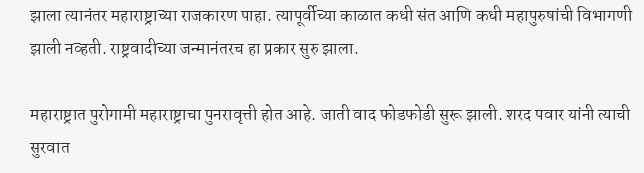झाला त्यानंतर महाराष्ट्राच्या राजकारण पाहा. त्यापूर्वीच्या काळात कधी संत आणि कधी महापुरुषांची विभागणी झाली नव्हती. राष्ट्रवादीच्या जन्मानंतरच हा प्रकार सुरु झाला.

महाराष्ट्रात पुरोगामी महाराष्ट्राचा पुनरावृत्ती होत आहे. जाती वाद फोडफोडी सुरू झाली. शरद पवार यांनी त्याची सुरवात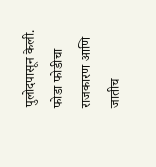पुलोदपासून केली. फोडा फोडीचा राजकारण आणि जातीच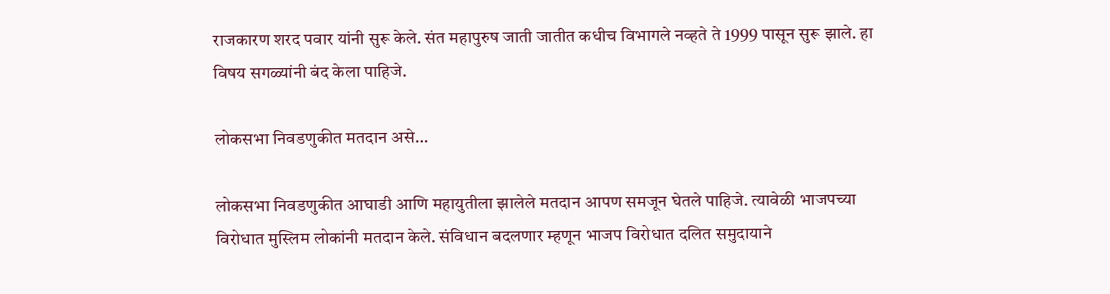राजकारण शरद पवार यांनी सुरू केले. संत महापुरुष जाती जातीत कधीच विभागले नव्हते ते 1999 पासून सुरू झाले. हा विषय सगळ्यांनी बंद केला पाहिजे.

लोकसभा निवडणुकीत मतदान असे…

लोकसभा निवडणुकीत आघाडी आणि महायुतीला झालेले मतदान आपण समजून घेतले पाहिजे. त्यावेळी भाजपच्या विरोधात मुस्लिम लोकांनी मतदान केले. संविधान बदलणार म्हणून भाजप विरोधात दलित समुदायाने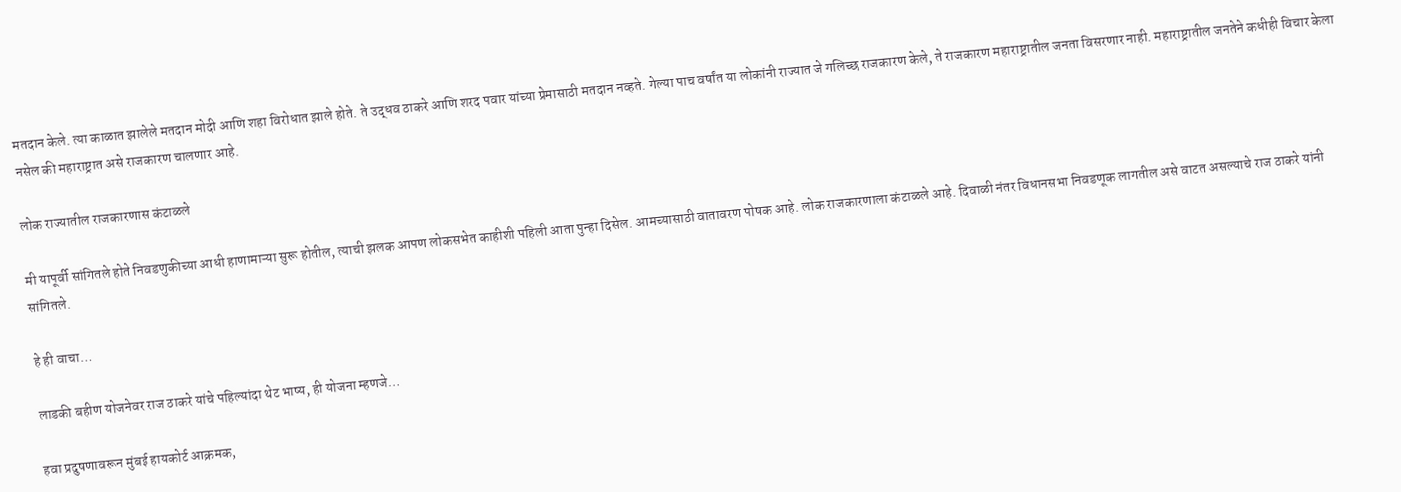मतदान केले. त्या काळात झालेले मतदान मोदी आणि शहा विरोधात झाले होते. ते उद्धव ठाकरे आणि शरद पवार यांच्या प्रेमासाठी मतदान नव्हते. गेल्या पाच वर्षांत या लोकांनी राज्यात जे गलिच्छ राजकारण केले, ते राजकारण महाराष्ट्रातील जनता विसरणार नाही. महाराष्ट्रातील जनतेने कधीही विचार केला नसेल की महाराष्ट्रात असे राजकारण चालणार आहे.

लोक राज्यातील राजकारणास कंटाळले

मी यापूर्वी सांगितले होते निवडणुकीच्या आधी हाणामाऱ्या सुरू होतील, त्याची झलक आपण लोकसभेत काहीशी पहिली आता पुन्हा दिसेल. आमच्यासाठी वातावरण पोषक आहे. लोक राजकारणाला कंटाळले आहे. दिवाळी नंतर विधानसभा निवडणूक लागतील असे वाटत असल्याचे राज ठाकरे यांनी सांगितले.

हे ही वाचा…

लाडकी बहीण योजनेवर राज ठाकरे यांचे पहिल्यांदा थेट भाष्य, ही योजना म्हणजे…

हवा प्रदुषणावरून मुंबई हायकोर्ट आक्रमक,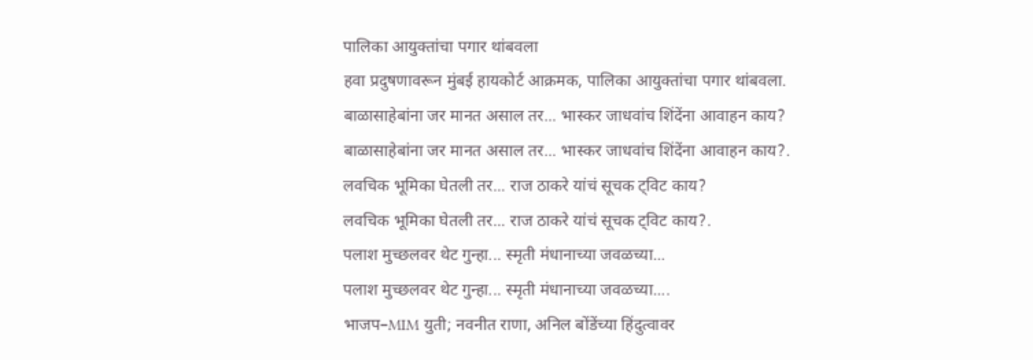पालिका आयुक्तांचा पगार थांबवला
हवा प्रदुषणावरून मुंबई हायकोर्ट आक्रमक, पालिका आयुक्तांचा पगार थांबवला.
बाळासाहेबांना जर मानत असाल तर... भास्कर जाधवांच शिंदेंना आवाहन काय?
बाळासाहेबांना जर मानत असाल तर... भास्कर जाधवांच शिंदेंना आवाहन काय?.
लवचिक भूमिका घेतली तर... राज ठाकरे यांचं सूचक ट्विट काय?
लवचिक भूमिका घेतली तर... राज ठाकरे यांचं सूचक ट्विट काय?.
पलाश मुच्छलवर थेट गुन्हा... स्मृती मंधानाच्या जवळच्या...
पलाश मुच्छलवर थेट गुन्हा... स्मृती मंधानाच्या जवळच्या....
भाजप–MIM युती; नवनीत राणा, अनिल बोंडेंच्या हिंदुत्वावर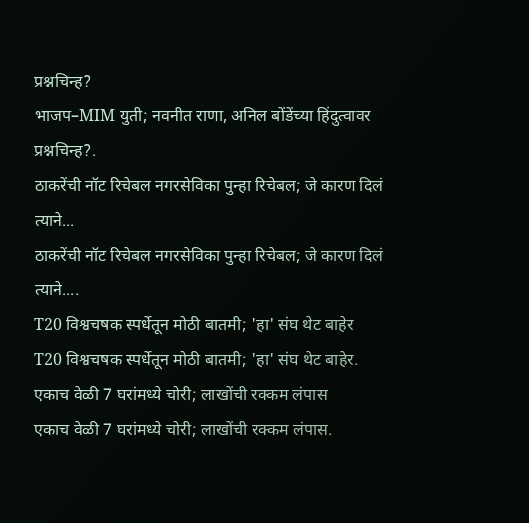प्रश्नचिन्ह?
भाजप–MIM युती; नवनीत राणा, अनिल बोंडेंच्या हिंदुत्वावर प्रश्नचिन्ह?.
ठाकरेंची नॉट रिचेबल नगरसेविका पुन्हा रिचेबल; जे कारण दिलं त्याने...
ठाकरेंची नॉट रिचेबल नगरसेविका पुन्हा रिचेबल; जे कारण दिलं त्याने....
T20 विश्वचषक स्पर्धेतून मोठी बातमी; 'हा' संघ थेट बाहेर
T20 विश्वचषक स्पर्धेतून मोठी बातमी; 'हा' संघ थेट बाहेर.
एकाच वेळी 7 घरांमध्ये चोरी; लाखोंची रक्कम लंपास
एकाच वेळी 7 घरांमध्ये चोरी; लाखोंची रक्कम लंपास.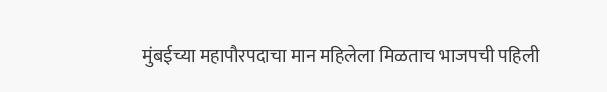मुंबईच्या महापौरपदाचा मान महिलेला मिळताच भाजपची पहिली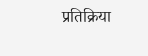प्रतिक्रिया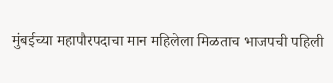मुंबईच्या महापौरपदाचा मान महिलेला मिळताच भाजपची पहिली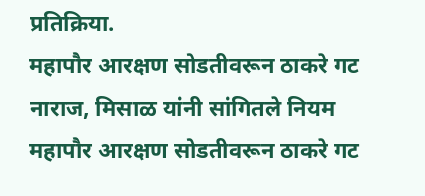प्रतिक्रिया.
महापौर आरक्षण सोडतीवरून ठाकरे गट नाराज, मिसाळ यांनी सांगितले नियम
महापौर आरक्षण सोडतीवरून ठाकरे गट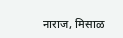नाराज, मिसाळ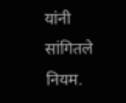यांनी सांगितले नियम.